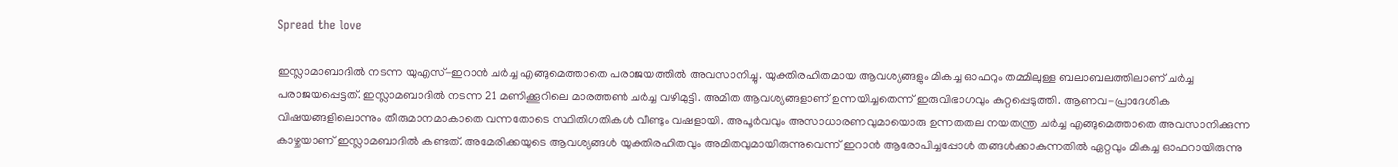Spread the love

ഇസ്ലാമാബാദിൽ നടന്ന യുഎസ്-ഇറാൻ ചർച്ച എങ്ങുമെത്താതെ പരാജയത്തിൽ അവസാനിച്ചു. യുക്തിരഹിതമായ ആവശ്യങ്ങളും മികച്ച ഓഫറും തമ്മിലുള്ള ബലാബലത്തിലാണ് ചർച്ച പരാജയപ്പെട്ടത്. ഇസ്ലാമബാദില്‍ നടന്ന 21 മണിക്കൂറിലെ മാരത്തണ്‍ ചര്‍ച്ച വഴിമുട്ടി. അമിത ആവശ്യങ്ങളാണ് ഉന്നയിച്ചതെന്ന് ഇരുവിഭാഗവും കുറ്റപ്പെടുത്തി. ആണവ-പ്രാദേശിക വിഷയങ്ങളിലൊന്നും തീരുമാനമാകാതെ വന്നതോടെ സ്ഥിതിഗതികള്‍ വീണ്ടും വഷളായി. അപൂര്‍വവും അസാധാരണവുമായൊരു ഉന്നതതല നയതന്ത്ര ചര്‍ച്ച എങ്ങുമെത്താതെ അവസാനിക്കുന്ന കാഴ്ചയാണ് ഇസ്ലാമബാദില്‍ കണ്ടത്. അമേരിക്കയുടെ ആവശ്യങ്ങള്‍ യുക്തിരഹിതവും അമിതവുമായിരുന്നുവെന്ന് ഇറാന്‍ ആരോപിച്ചപ്പോള്‍ തങ്ങള്‍ക്കാകുന്നതില്‍ ഏറ്റവും മികച്ച ഓഫറായിരുന്നു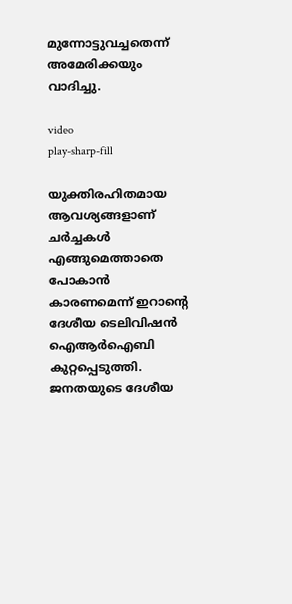മുന്നോട്ടുവച്ചതെന്ന് അമേരിക്കയും വാദിച്ചു.

video
play-sharp-fill

യുക്തിരഹിതമായ ആവശ്യങ്ങളാണ് ചര്‍ച്ചകള്‍ എങ്ങുമെത്താതെ പോകാന്‍ കാരണമെന്ന് ഇറാന്റെ ദേശീയ ടെലിവിഷന്‍ ഐആര്‍ഐബി കുറ്റപ്പെടുത്തി. ജനതയുടെ ദേശീയ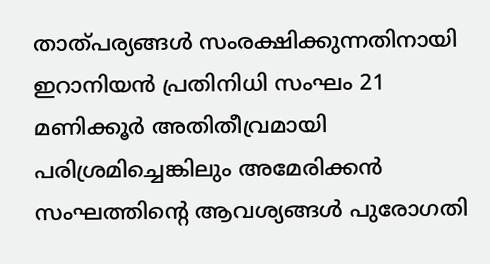താത്പര്യങ്ങള്‍ സംരക്ഷിക്കുന്നതിനായി ഇറാനിയന്‍ പ്രതിനിധി സംഘം 21 മണിക്കൂര്‍ അതിതീവ്രമായി പരിശ്രമിച്ചെങ്കിലും അമേരിക്കന്‍ സംഘത്തിന്റെ ആവശ്യങ്ങള്‍ പുരോഗതി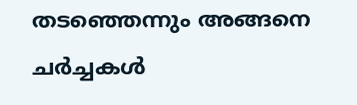തടഞ്ഞെന്നും അങ്ങനെ ചര്‍ച്ചകള്‍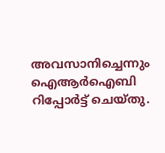അവസാനിച്ചെന്നും ഐആര്‍ഐബി റിപ്പോര്‍ട്ട് ചെയ്തു.